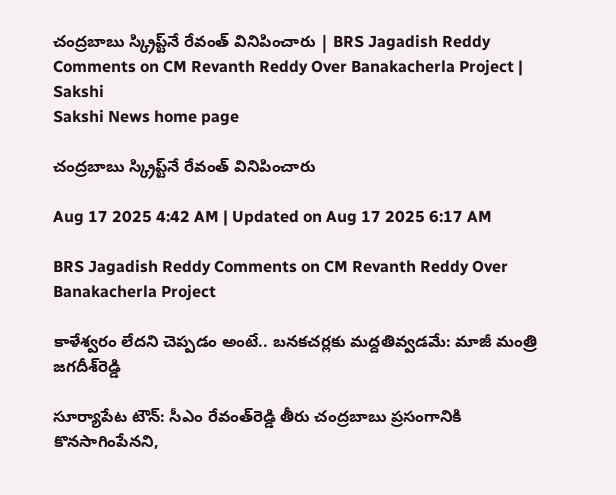చంద్రబాబు స్క్రిప్ట్‌నే రేవంత్‌ వినిపించారు | BRS Jagadish Reddy Comments on CM Revanth Reddy Over Banakacherla Project | Sakshi
Sakshi News home page

చంద్రబాబు స్క్రిప్ట్‌నే రేవంత్‌ వినిపించారు

Aug 17 2025 4:42 AM | Updated on Aug 17 2025 6:17 AM

BRS Jagadish Reddy Comments on CM Revanth Reddy Over Banakacherla Project

కాళేశ్వరం లేదని చెప్పడం అంటే.. బనకచర్లకు మద్దతివ్వడమే: మాజీ మంత్రి జగదీశ్‌రెడ్డి

సూర్యాపేట టౌన్‌: సీఎం రేవంత్‌రెడ్డి తీరు చంద్రబాబు ప్రసంగానికి కొనసాగింపేనని,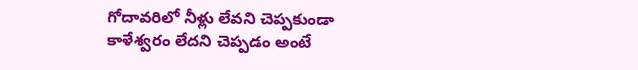గోదావరిలో నీళ్లు లేవని చెప్పకుండా కాళేశ్వరం లేదని చెప్పడం అంటే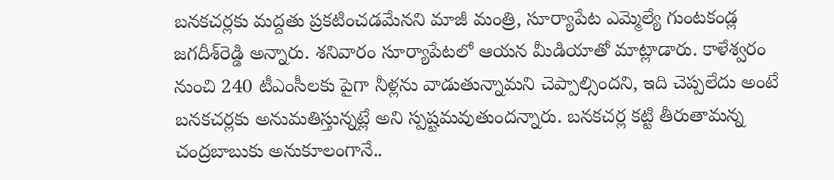బనకచర్లకు మద్దతు ప్రకటించడమేనని మాజీ మంత్రి, సూర్యాపేట ఎమ్మెల్యే గుంటకండ్ల జగదీశ్‌రెడ్డి అన్నారు. శనివారం సూర్యాపేటలో ఆయన మీడియాతో మాట్లాడారు. కాళేశ్వరం నుంచి 240 టీఎంసీలకు పైగా నీళ్లను వాడుతున్నామని చెప్పాల్సిందని, ఇది చెప్పలేదు అంటే బనకచర్లకు అనుమతిస్తున్నట్లే అని స్పష్టమవుతుందన్నారు. బనకచర్ల కట్టి తీరుతామన్న చంద్రబాబుకు అనుకూలంగానే..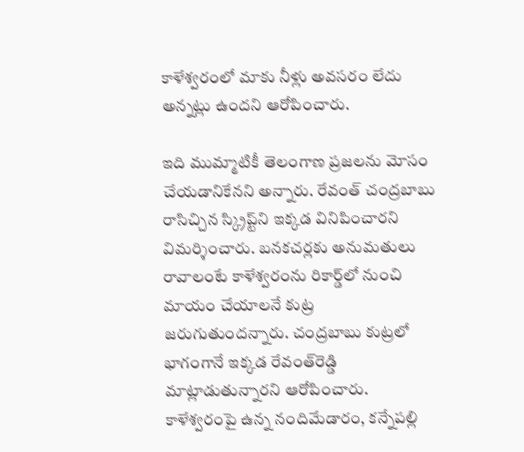కాళేశ్వరంలో మాకు నీళ్లు అవసరం లేదు అన్నట్లు ఉందని ఆరోపించారు.

ఇది ముమ్మాటికీ తెలంగాణ ప్రజలను మోసం చేయడానికేనని అన్నారు. రేవంత్‌ చంద్రబాబు రాసిచ్చిన స్క్రిప్ట్‌ని ఇక్కడ వినిపించారని విమర్శించారు. బనకచర్లకు అనుమతులు రావాలంటే కాళేశ్వరంను రికార్డ్‌లో నుంచి మాయం చేయాలనే కుట్ర జరుగుతుందన్నారు. చంద్రబాబు కుట్రలో భాగంగానే ఇక్కడ రేవంత్‌రెడ్డి మాట్లాడుతున్నారని ఆరోపించారు. కాళేశ్వరంపై ఉన్న నందిమేడారం, కన్నేపల్లి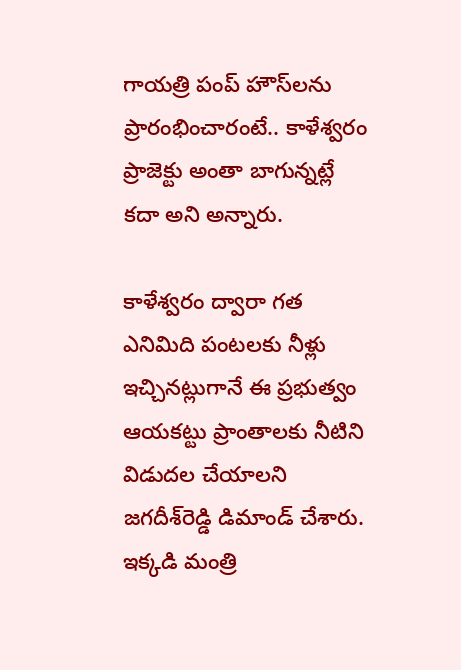గాయత్రి పంప్‌ హౌస్‌లను ప్రారంభించారంటే.. కాళేశ్వరం ప్రాజెక్టు అంతా బాగున్నట్లే కదా అని అన్నారు.

కాళేశ్వరం ద్వారా గత ఎనిమిది పంటలకు నీళ్లు ఇచ్చినట్లుగానే ఈ ప్రభుత్వం ఆయకట్టు ప్రాంతాలకు నీటిని విడుదల చేయాలని జగదీశ్‌రెడ్డి డిమాండ్‌ చేశారు. ఇక్కడి మంత్రి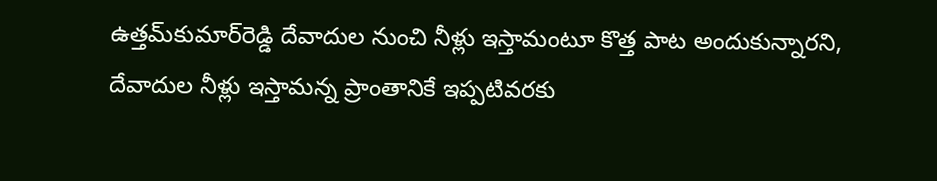ఉత్తమ్‌కుమార్‌రెడ్డి దేవాదుల నుంచి నీళ్లు ఇస్తామంటూ కొత్త పాట అందుకున్నారని, దేవాదుల నీళ్లు ఇస్తామన్న ప్రాంతానికే ఇప్పటివరకు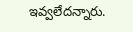ఇవ్వలేదన్నారు.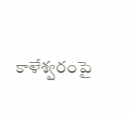కాళేశ్వరంపై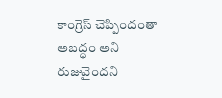కాంగ్రెస్‌ చెప్పిందంతా అబద్ధం అని రుజువైందని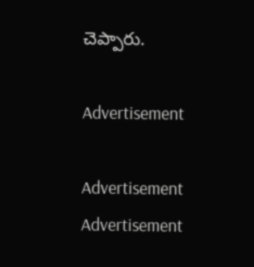చెప్పారు.

Advertisement

Advertisement
Advertisement